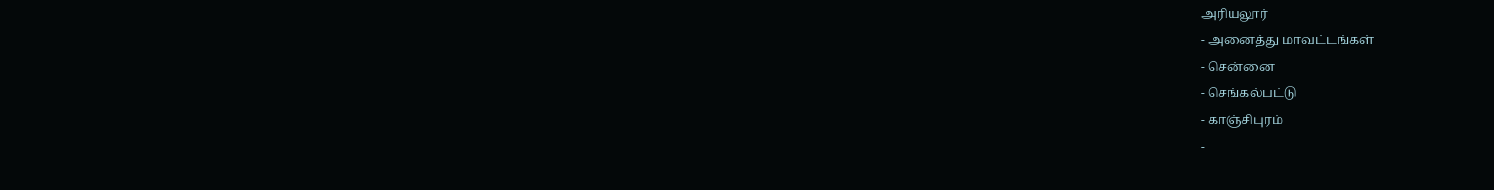அரியலூர்
- அனைத்து மாவட்டங்கள்
- சென்னை
- செங்கல்பட்டு
- காஞ்சிபுரம்
-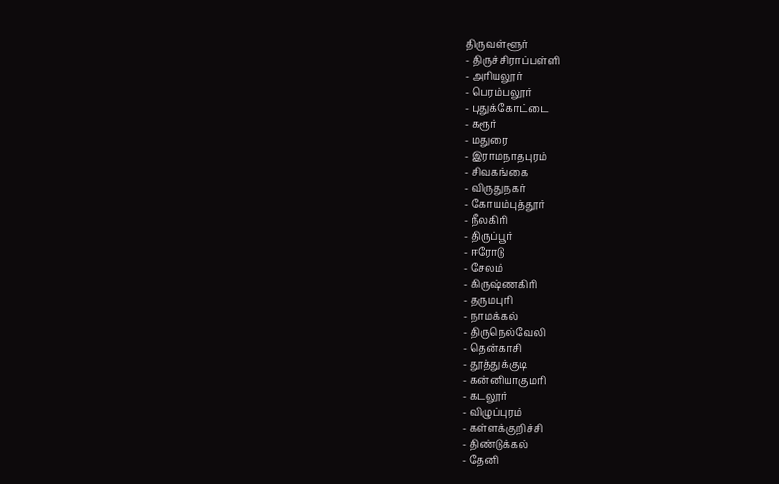திருவள்ளூர்
- திருச்சிராப்பள்ளி
- அரியலூர்
- பெரம்பலூர்
- புதுக்கோட்டை
- கரூர்
- மதுரை
- இராமநாதபுரம்
- சிவகங்கை
- விருதுநகர்
- கோயம்புத்தூர்
- நீலகிரி
- திருப்பூர்
- ஈரோடு
- சேலம்
- கிருஷ்ணகிரி
- தருமபுரி
- நாமக்கல்
- திருநெல்வேலி
- தென்காசி
- தூத்துக்குடி
- கன்னியாகுமரி
- கடலூர்
- விழுப்புரம்
- கள்ளக்குறிச்சி
- திண்டுக்கல்
- தேனி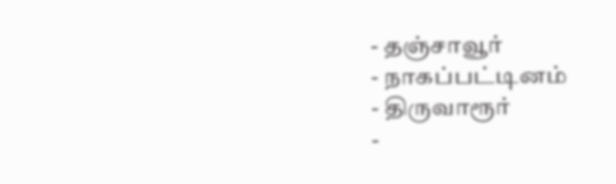- தஞ்சாவூர்
- நாகப்பட்டினம்
- திருவாரூர்
-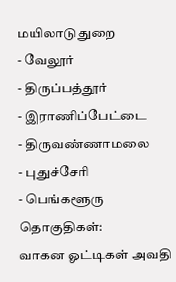மயிலாடுதுறை
- வேலூர்
- திருப்பத்தூர்
- இராணிப்பேட்டை
- திருவண்ணாமலை
- புதுச்சேரி
- பெங்களூரு
தொகுதிகள்:
வாகன ஓட்டிகள் அவதி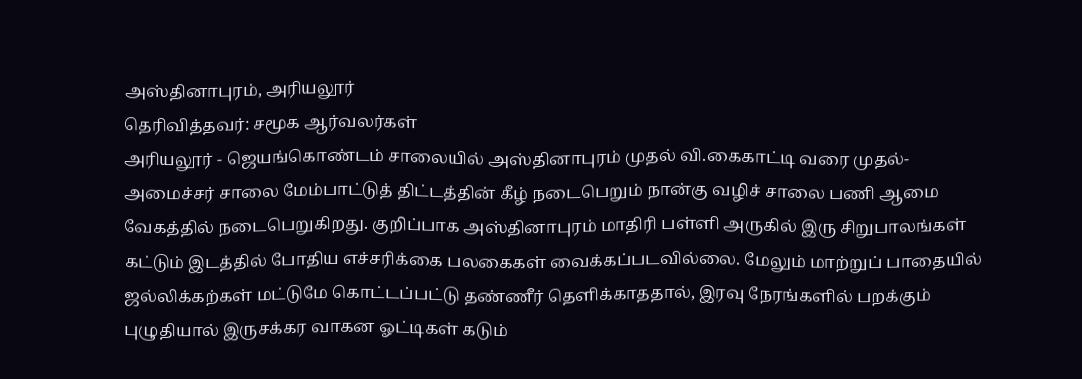அஸ்தினாபுரம், அரியலூர்
தெரிவித்தவர்: சமூக ஆர்வலர்கள்
அரியலூர் - ஜெயங்கொண்டம் சாலையில் அஸ்தினாபுரம் முதல் வி.கைகாட்டி வரை முதல்-அமைச்சர் சாலை மேம்பாட்டுத் திட்டத்தின் கீழ் நடைபெறும் நான்கு வழிச் சாலை பணி ஆமை வேகத்தில் நடைபெறுகிறது. குறிப்பாக அஸ்தினாபுரம் மாதிரி பள்ளி அருகில் இரு சிறுபாலங்கள் கட்டும் இடத்தில் போதிய எச்சரிக்கை பலகைகள் வைக்கப்படவில்லை. மேலும் மாற்றுப் பாதையில் ஜல்லிக்கற்கள் மட்டுமே கொட்டப்பட்டு தண்ணீர் தெளிக்காததால், இரவு நேரங்களில் பறக்கும் புழுதியால் இருசக்கர வாகன ஓட்டிகள் கடும்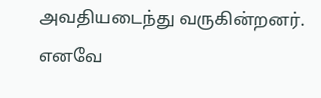அவதியடைந்து வருகின்றனர். எனவே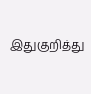இதுகுறித்து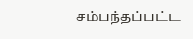சம்பந்தப்பட்ட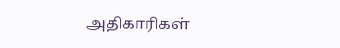அதிகாரிகள்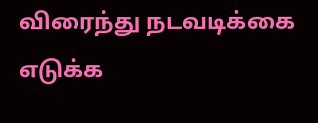விரைந்து நடவடிக்கை எடுக்க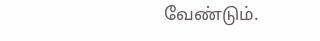வேண்டும்.